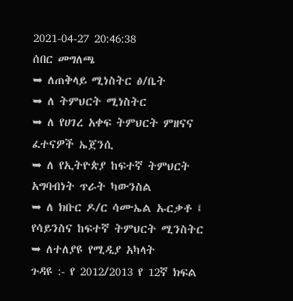2021-04-27 20:46:38
ሰበር መግለጫ
➥ ለጠቅላይ ሚነስትር ፅ/ቤት
➥ ለ ትምህርት ሚነስትር
➥ ለ የሀገረ አቀፍ ትምህርት ምዘናና ፈተናዎች ኤጀንሲ
➥ ለ የኢትዮጵያ ከፍተኛ ትምህርት አግባብነት ጥራት ካውንስል
➥ ለ ክቡር ዶ/ር ሳሙኤል ኡርቃቶ ፤ የሳይንስና ከፍተኛ ትምህርት ሚንስትር
➥ ለተለያዩ የሚዲያ አካላት
ጉዳዩ :- የ 2012/2013 የ 12ኛ ክፍል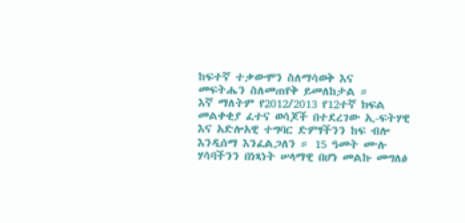ከፍተኛ ተቃውሞን ስለማሳወቅ እና
መፍትሔን ስለመጠየቅ ይመለከታል ።
እኛ ማለትም የ2012/2013 የ12ተኛ ክፍል መልቀቂያ ፈተና ወሳጆች በተደረገው ኢ-ፍትሃዊ እና አድሎአዊ ተግባር ድምፃችንን ከፍ ብሎ እንዲሰማ እንፈልጋለን ። 15 ዓመት ሙሉ ሃሳባችንን በነጻነት ሠላማዊ በሆነ መልኩ መግለፅ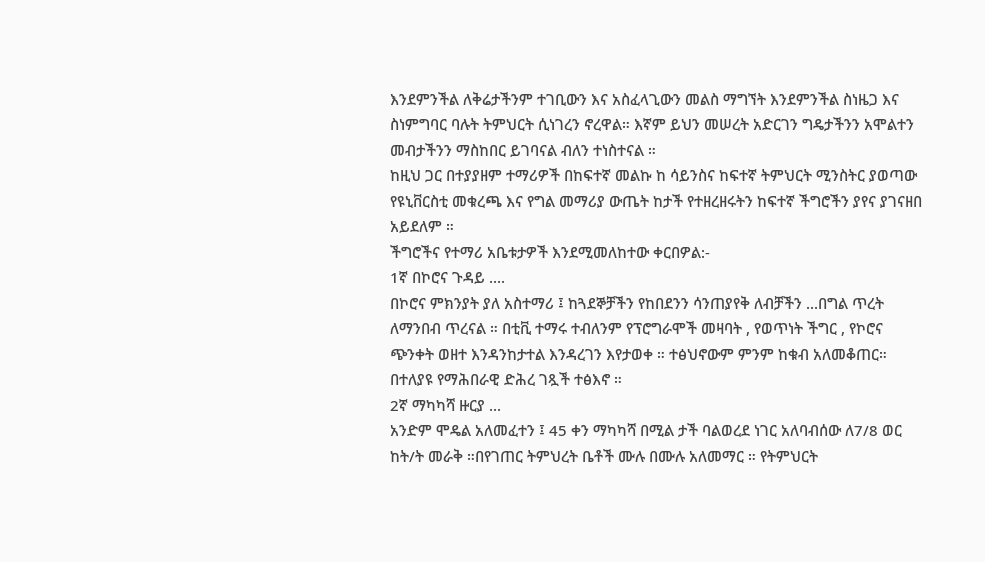እንደምንችል ለቅሬታችንም ተገቢውን እና አስፈላጊውን መልስ ማግኘት እንደምንችል ስነዜጋ እና ስነምግባር ባሉት ትምህርት ሲነገረን ኖረዋል። እኛም ይህን መሠረት አድርገን ግዴታችንን አሞልተን መብታችንን ማስከበር ይገባናል ብለን ተነስተናል ።
ከዚህ ጋር በተያያዘም ተማሪዎች በከፍተኛ መልኩ ከ ሳይንስና ከፍተኛ ትምህርት ሚንስትር ያወጣው የዩኒቨርስቲ መቁረጫ እና የግል መማሪያ ውጤት ከታች የተዘረዘሩትን ከፍተኛ ችግሮችን ያየና ያገናዘበ አይደለም ።
ችግሮችና የተማሪ አቤቱታዎች እንደሚመለከተው ቀርበዎል:-
1ኛ በኮሮና ጉዳይ ....
በኮሮና ምክንያት ያለ አስተማሪ ፤ ከጓደኞቻችን የከበደንን ሳንጠያየቅ ለብቻችን ...በግል ጥረት ለማንበብ ጥረናል ። በቲቪ ተማሩ ተብለንም የፕሮግራሞች መዛባት , የወጥነት ችግር , የኮሮና ጭንቀት ወዘተ እንዳንከታተል እንዳረገን እየታወቀ ። ተፅህኖውም ምንም ከቁብ አለመቆጠር። በተለያዩ የማሕበራዊ ድሕረ ገጿች ተፅእኖ ።
2ኛ ማካካሻ ዙርያ ...
አንድም ሞዴል አለመፈተን ፤ 45 ቀን ማካካሻ በሚል ታች ባልወረደ ነገር አለባብሰው ለ7/8 ወር ከት/ት መራቅ ።በየገጠር ትምህረት ቤቶች ሙሉ በሙሉ አለመማር ። የትምህርት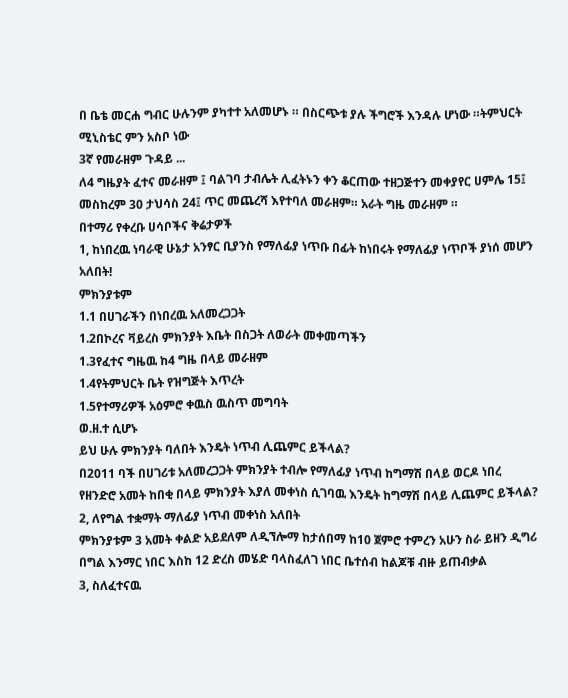በ ቤቴ መርሐ ግብር ሁሉንም ያካተተ አለመሆኑ ። በስርጭቱ ያሉ ችግሮች እንዳሉ ሆነው ።ትምህርት ሚኒስቴር ምን አስቦ ነው
3ኛ የመራዘም ጉዳይ ...
ለ4 ግዜያት ፈተና መራዘም ፤ ባልገባ ታብሌት ሊፈትኑን ቀን ቆርጠው ተዘጋጅተን መቀያየር ሀምሌ 15፤ መስከረም 30 ታህሳስ 24፤ ጥር መጨረሻ እየተባለ መራዘም። አራት ግዜ መራዘም ።
በተማሪ የቀረቡ ሀሳቦችና ቅሬታዎች
1, ከነበረዉ ነባራዊ ሁኔታ አንፃር ቢያንስ የማለፊያ ነጥቡ በፊት ከነበሩት የማለፊያ ነጥቦች ያነሰ መሆን አለበት!
ምክንያቱም
1.1 በሀገራችን በነበረዉ አለመረጋጋት
1.2በኮረና ቫይረስ ምክንያት እቤት በስጋት ለወራት መቀመጣችን
1.3የፈተና ግዜዉ ከ4 ግዜ በላይ መራዘም
1.4የትምህርት ቤት የዝግጅት እጥረት
1.5የተማሪዎች አዕምሮ ቀዉስ ዉስጥ መግባት
ወ.ዘ.ተ ሲሆኑ
ይህ ሁሉ ምክንያት ባለበት እንዴት ነጥብ ሊጨምር ይችላል?
በ2011 ባች በሀገሪቱ አለመረጋጋት ምክንያት ተብሎ የማለፊያ ነጥብ ከግማሽ በላይ ወርዶ ነበረ
የዘንድሮ አመት ከበቂ በላይ ምክንያት እያለ መቀነስ ሲገባዉ እንዴት ከግማሽ በላይ ሊጨምር ይችላል?
2, ለየግል ተቋማት ማለፊያ ነጥብ መቀነስ አለበት
ምክንያቱም 3 አመት ቀልድ አይደለም ለዲኘሎማ ከታሰበማ ከ10 ጀምሮ ተምረን አሁን ስራ ይዘን ዲግሪ በግል እንማር ነበር እስከ 12 ድረስ መሄድ ባላስፈለገ ነበር ቤተሰብ ከልጆቹ ብዙ ይጠብቃል
3, ስለፈተናዉ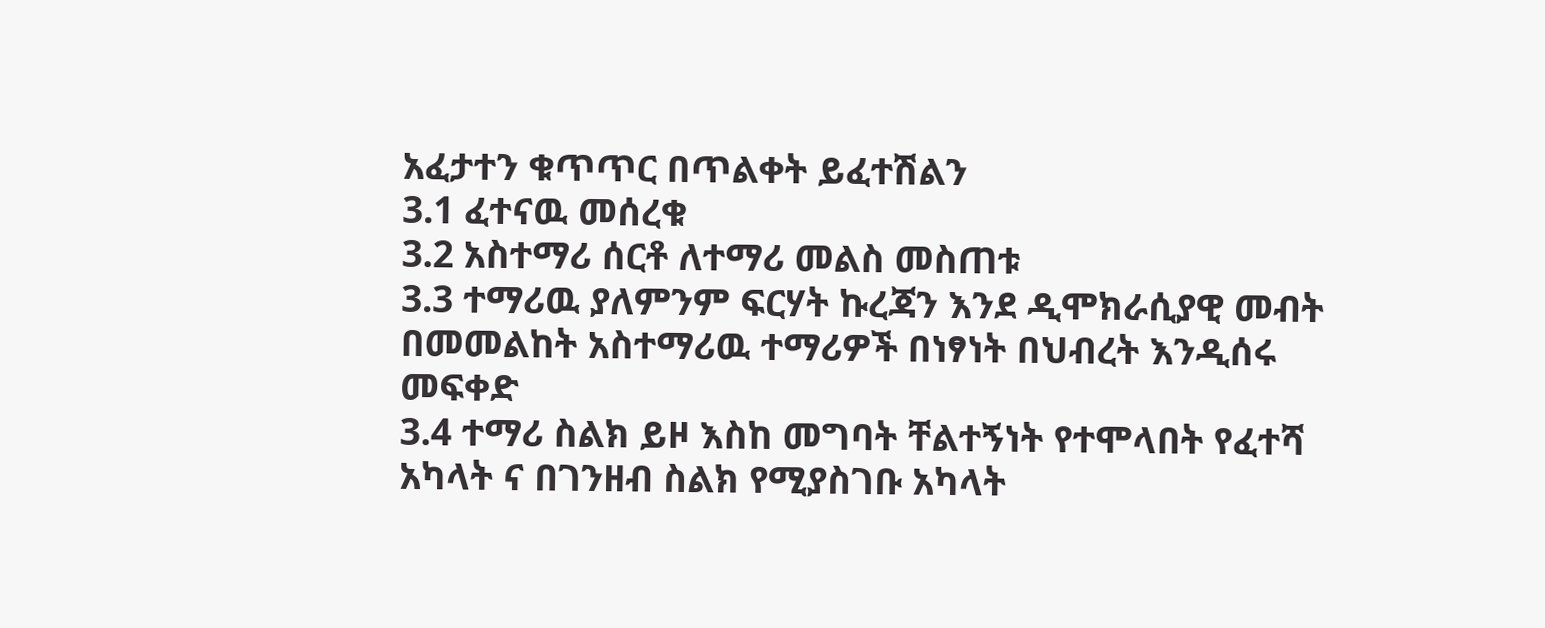አፈታተን ቁጥጥር በጥልቀት ይፈተሽልን
3.1 ፈተናዉ መሰረቁ
3.2 አስተማሪ ሰርቶ ለተማሪ መልስ መስጠቱ
3.3 ተማሪዉ ያለምንም ፍርሃት ኩረጃን እንደ ዲሞክራሲያዊ መብት በመመልከት አስተማሪዉ ተማሪዎች በነፃነት በህብረት እንዲሰሩ መፍቀድ
3.4 ተማሪ ስልክ ይዞ እስከ መግባት ቸልተኝነት የተሞላበት የፈተሻ አካላት ና በገንዘብ ስልክ የሚያስገቡ አካላት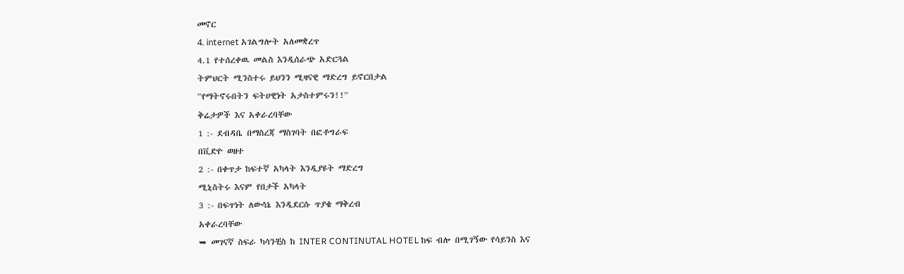መኖር
4. internet አገልግሎት አለመቋረጥ
4.1 የተሰረቀዉ መልስ እንዲሰራጭ አድርጓል
ትምህርት ሚንስተሩ ይህንን ሚዛናዊ ማድረግ ይኖርበታል
''የማትኖሩበትን ፍትሀዊነት አታስተምሩን!!''
ቅሬታዎች እና አቀራረባቸው
1 :- ደብዳቤ በማስረጃ ማስገባት በፎቶግራፍ
በቪድዮ ወዘተ
2 :- በቀጥታ ከፍተኛ አካላት እንዲያዩት ማድረግ
ሚኒስትሩ እናም የበታች አካላት
3 :- በፍጥነት ለውሳኔ እንዲደርሱ ጥያቄ ማቅረብ
አቀራረባቸው
➥ መገናኛ ስፍራ ካሳንቺስ ከ INTER CONTINUTAL HOTEL ከፍ ብሎ በሚገኝው የሳይንስ እና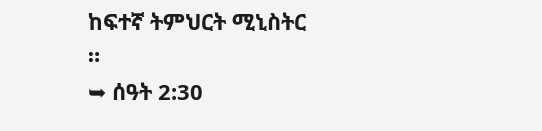ከፍተኛ ትምህርት ሚኒስትር ።
➥ ሰዓት 2:30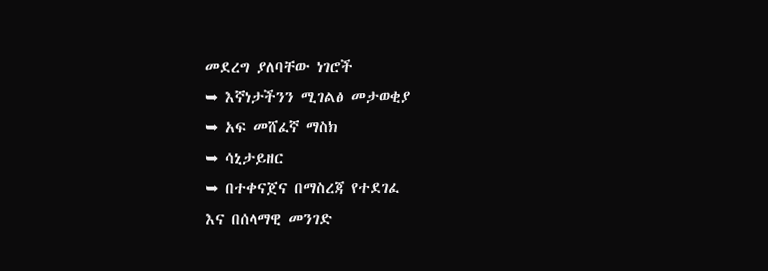መደረግ ያለባቸው ነገሮች
➥ እኛነታችንን ሚገልፅ መታወቂያ
➥ አፍ መሸፈኛ ማስክ
➥ ሳኒታይዘር
➥ በተቀናጀና በማስረጃ የተደገፈ
እና በሰላማዊ መንገድ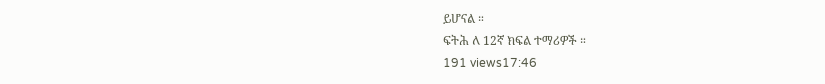ይሆናል ።
ፍትሕ ለ 12ኛ ክፍል ተማሪዎች ።
191 views17:46